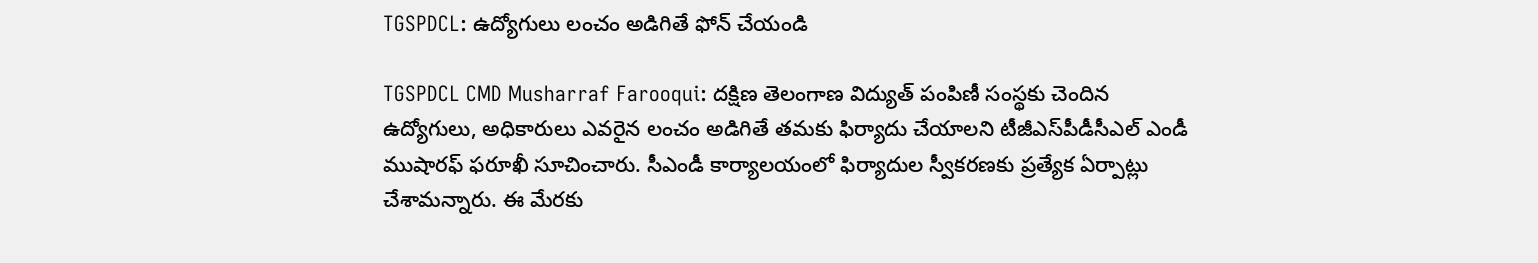TGSPDCL: ఉద్యోగులు లంచం అడిగితే ఫోన్ చేయండి

TGSPDCL CMD Musharraf Farooqui: దక్షిణ తెలంగాణ విద్యుత్ పంపిణీ సంస్థకు చెందిన ఉద్యోగులు, అధికారులు ఎవరైన లంచం అడిగితే తమకు ఫిర్యాదు చేయాలని టీజీఎస్‌పీడీసీఎల్ ఎండీ ముషారఫ్ ఫరూఖీ సూచించారు. సీఎండీ కార్యాలయంలో ఫిర్యాదుల స్వీకరణకు ప్రత్యేక ఏర్పాట్లు చేశామన్నారు. ఈ మేరకు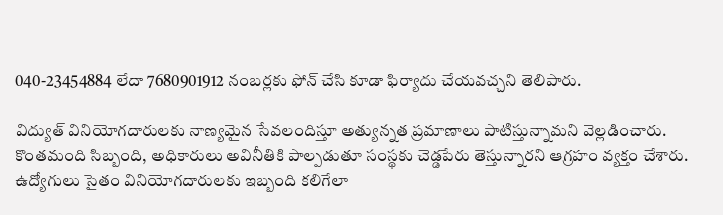040-23454884 లేదా 7680901912 నంబర్లకు ఫోన్ చేసి కూడా ఫిర్యాదు చేయవచ్చని తెలిపారు.

విద్యుత్ వినియోగదారులకు నాణ్యమైన సేవలందిస్తూ అత్యున్నత ప్రమాణాలు పాటిస్తున్నామని వెల్లడించారు. కొంతమంది సిబ్బంది, అధికారులు అవినీతికి పాల్పడుతూ సంస్థకు చెడ్డపేరు తెస్తున్నారని ఆగ్రహం వ్యక్తం చేశారు. ఉద్యోగులు సైతం వినియోగదారులకు ఇబ్బంది కలిగేలా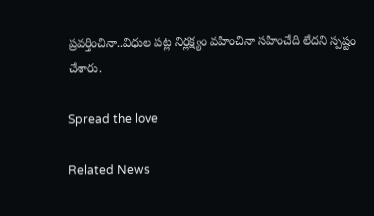ప్రవర్తించినా..విధుల పట్ల నిర్లక్ష్యం వహించినా సహించేది లేదని స్పష్టం చేశారు.

Spread the love

Related News